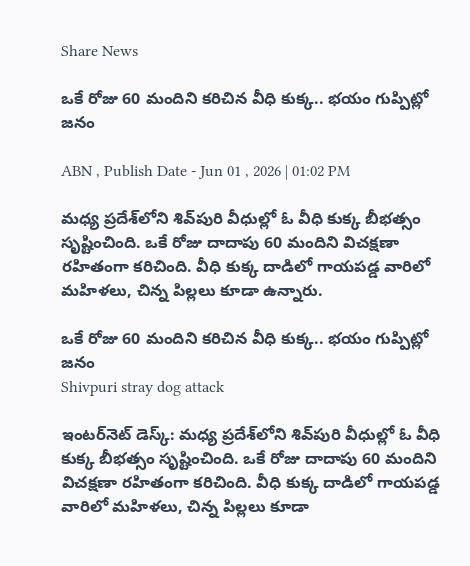Share News

ఒకే రోజు 60 మందిని కరిచిన వీధి కుక్క.. భయం గుప్పిట్లో జనం

ABN , Publish Date - Jun 01 , 2026 | 01:02 PM

మధ్య ప్రదేశ్‌లోని శివ్‌పురి వీధుల్లో ఓ వీధి కుక్క బీభత్సం సృష్టించింది. ఒకే రోజు దాదాపు 60 మందిని విచక్షణా రహితంగా కరిచింది. వీధి కుక్క దాడిలో గాయపడ్డ వారిలో మహిళలు, చిన్న పిల్లలు కూడా ఉన్నారు.

ఒకే రోజు 60 మందిని కరిచిన వీధి కుక్క.. భయం గుప్పిట్లో జనం
Shivpuri stray dog attack

ఇంటర్‌నెట్ డెస్క్: మధ్య ప్రదేశ్‌లోని శివ్‌పురి వీధుల్లో ఓ వీధి కుక్క బీభత్సం సృష్టించింది. ఒకే రోజు దాదాపు 60 మందిని విచక్షణా రహితంగా కరిచింది. వీధి కుక్క దాడిలో గాయపడ్డ వారిలో మహిళలు, చిన్న పిల్లలు కూడా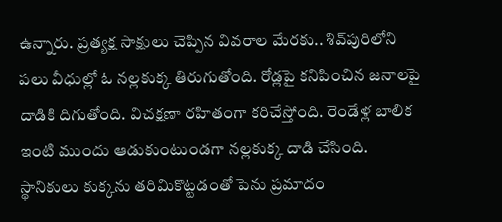ఉన్నారు. ప్రత్యక్ష సాక్షులు చెప్పిన వివరాల మేరకు.. శివ్‌పురిలోని పలు వీధుల్లో ఓ నల్లకుక్క తిరుగుతోంది. రోడ్లపై కనిపించిన జనాలపై దాడికి దిగుతోంది. విచక్షణా రహితంగా కరిచేస్తోంది. రెండేళ్ల బాలిక ఇంటి ముందు ఆడుకుంటుండగా నల్లకుక్క దాడి చేసింది. స్థానికులు కుక్కను తరిమికొట్టడంతో పెను ప్రమాదం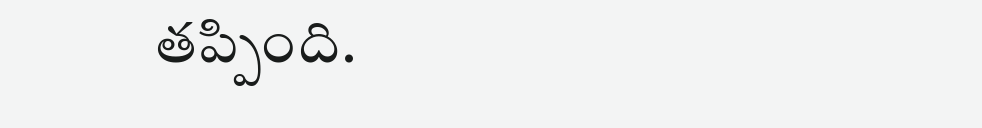తప్పింది.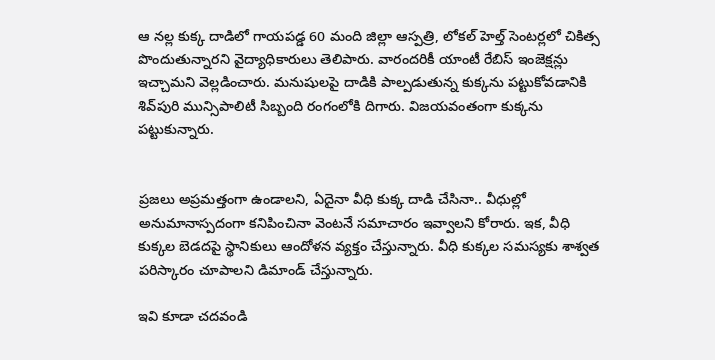ఆ నల్ల కుక్క దాడిలో గాయపడ్డ 60 మంది జిల్లా ఆస్పత్రి, లోకల్ హెల్త్ సెంటర్లలో చికిత్స పొందుతున్నారని వైద్యాధికారులు తెలిపారు. వారందరికీ యాంటీ రేబిస్ ఇంజెక్షన్లు ఇచ్చామని వెల్లడించారు. మనుషులపై దాడికి పాల్పడుతున్న కుక్కను పట్టుకోవడానికి శివ్‌పురి మున్సిపాలిటీ సిబ్బంది రంగంలోకి దిగారు. విజయవంతంగా కుక్కను పట్టుకున్నారు.


ప్రజలు అప్రమత్తంగా ఉండాలని, ఏదైనా వీధి కుక్క దాడి చేసినా.. వీధుల్లో అనుమానాస్పదంగా కనిపించినా వెంటనే సమాచారం ఇవ్వాలని కోరారు. ఇక, వీధి కుక్కల బెడదపై స్థానికులు ఆందోళన వ్యక్తం చేస్తున్నారు. వీధి కుక్కల సమస్యకు శాశ్వత పరిస్కారం చూపాలని డిమాండ్ చేస్తున్నారు.

ఇవి కూడా చదవండి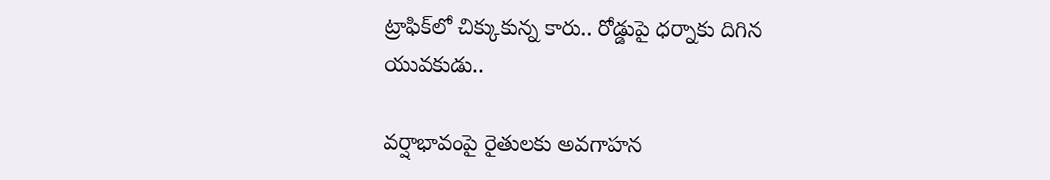ట్రాఫిక్‌లో చిక్కుకున్న కారు.. రోడ్డుపై ధర్నాకు దిగిన యువకుడు..

వర్షాభావంపై రైతులకు అవగాహన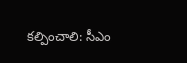కల్పించాలి: సీఎం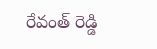రేవంత్ రెడ్డి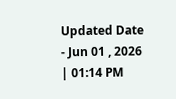Updated Date - Jun 01 , 2026 | 01:14 PM